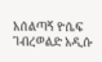አሰልጣኝ ዮሴፍ ገብረወልድ አዲሱ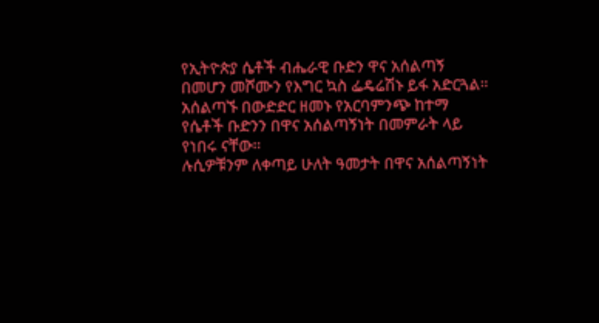የኢትዮጵያ ሴቶች ብሔራዊ ቡድን ዋና አሰልጣኝ በመሆን መሾሙን የእግር ኳስ ፌዴሬሽኑ ይፋ አድርጓል።
አሰልጣኙ በውድድር ዘመኑ የአርባምንጭ ከተማ የሴቶች ቡድንን በዋና አሰልጣኝነት በመምራት ላይ የነበሩ ናቸው።
ሉሲዎቹንም ለቀጣይ ሁለት ዓመታት በዋና አሰልጣኝነት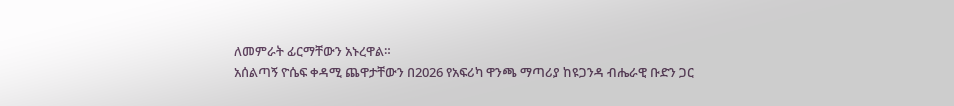ለመምራት ፊርማቸውን አኑረዋል።
አሰልጣኝ ዮሴፍ ቀዳሚ ጨዋታቸውን በ2026 የአፍሪካ ዋንጫ ማጣሪያ ከዩጋንዳ ብሔራዊ ቡድን ጋር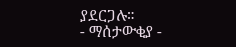ያደርጋሉ።
- ማሰታውቂያ -